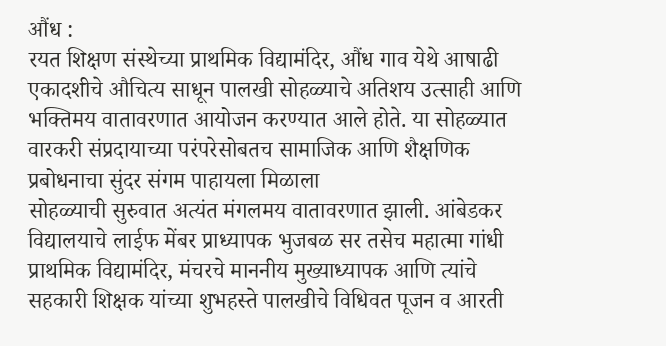औंध :
रयत शिक्षण संस्थेच्या प्राथमिक विद्यामंदिर, औंध गाव येथे आषाढी एकादशीचे औचित्य साधून पालखी सोहळ्याचे अतिशय उत्साही आणि भक्तिमय वातावरणात आयोजन करण्यात आले होते. या सोहळ्यात वारकरी संप्रदायाच्या परंपरेसोबतच सामाजिक आणि शैक्षणिक प्रबोधनाचा सुंदर संगम पाहायला मिळाला
सोहळ्याची सुरुवात अत्यंत मंगलमय वातावरणात झाली. आंबेडकर विद्यालयाचे लाईफ मेंबर प्राध्यापक भुजबळ सर तसेच महात्मा गांधी प्राथमिक विद्यामंदिर, मंचरचे माननीय मुख्याध्यापक आणि त्यांचे सहकारी शिक्षक यांच्या शुभहस्ते पालखीचे विधिवत पूजन व आरती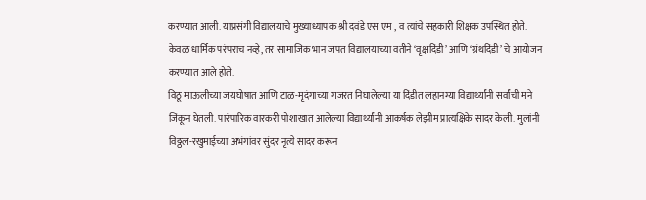करण्यात आली. याप्रसंगी विद्यालयाचे मुख्याध्यापक श्री दवंडे एस एम , व त्यांचे सहकारी शिक्षक उपस्थित होते.
केवळ धार्मिक परंपराच नव्हे, तर सामाजिक भान जपत विद्यालयाच्या वतीने ‘वृक्षदिंडी’ आणि ‘ग्रंथदिंडी’ चे आयोजन करण्यात आले होते.
विठू माऊलीच्या जयघोषात आणि टाळ-मृदंगाच्या गजरत निघालेल्या या दिंडीत लहानग्या विद्यार्थ्यांनी सर्वांची मने जिंकून घेतली. पारंपारिक वारकरी पोशाखात आलेल्या विद्यार्थ्यांनी आकर्षक लेझीम प्रात्यक्षिके सादर केली. मुलांनी विठ्ठल-रखुमाईच्या अभंगांवर सुंदर नृत्ये सादर करून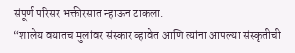संपूर्ण परिसर भक्तीरसात न्हाऊन टाकला.
“शालेय वयातच मुलांवर संस्कार व्हावेत आणि त्यांना आपल्या संस्कृतीची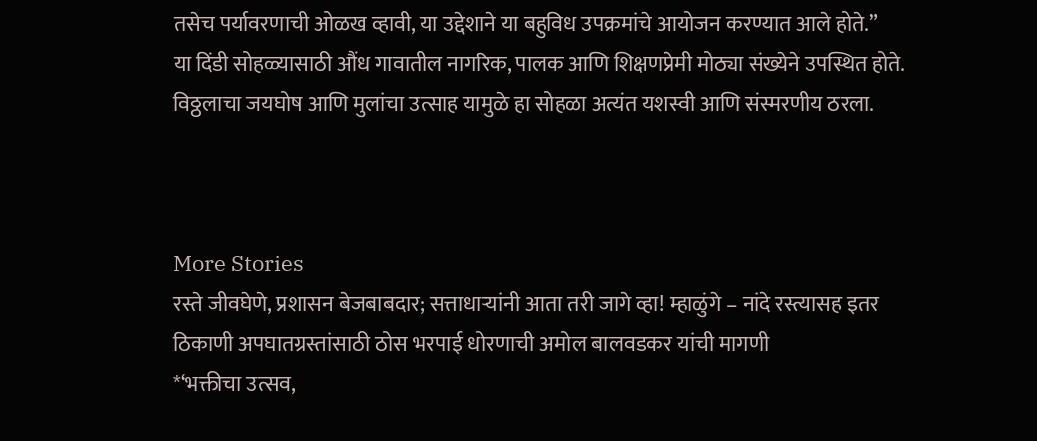तसेच पर्यावरणाची ओळख व्हावी, या उद्देशाने या बहुविध उपक्रमांचे आयोजन करण्यात आले होते.”
या दिंडी सोहळ्यासाठी औंध गावातील नागरिक, पालक आणि शिक्षणप्रेमी मोठ्या संख्येने उपस्थित होते. विठ्ठलाचा जयघोष आणि मुलांचा उत्साह यामुळे हा सोहळा अत्यंत यशस्वी आणि संस्मरणीय ठरला.



More Stories
रस्ते जीवघेणे, प्रशासन बेजबाबदार; सत्ताधाऱ्यांनी आता तरी जागे व्हा! म्हाळुंगे – नांदे रस्त्यासह इतर ठिकाणी अपघातग्रस्तांसाठी ठोस भरपाई धोरणाची अमोल बालवडकर यांची मागणी
*‘भक्तीचा उत्सव,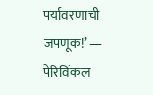पर्यावरणाची जपणूक!’ — पेरिविंकल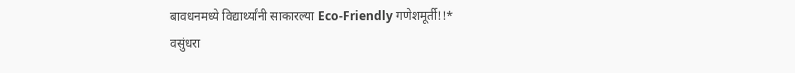बावधनमध्ये विद्यार्थ्यांनी साकारल्या Eco-Friendly गणेशमूर्ती!!*
वसुंधरा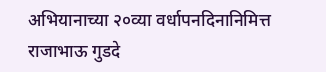अभियानाच्या २०व्या वर्धापनदिनानिमित्त राजाभाऊ गुडदे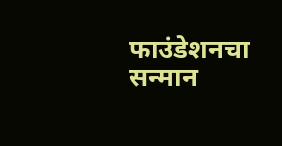फाउंडेशनचा सन्मान